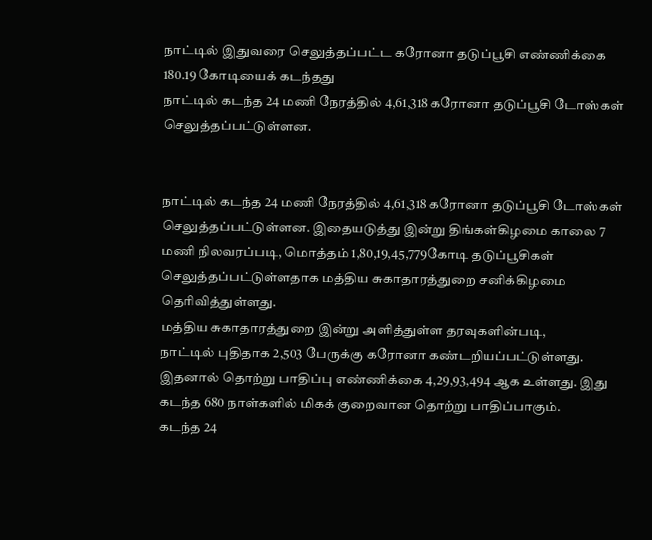நாட்டில் இதுவரை செலுத்தப்பட்ட கரோனா தடுப்பூசி எண்ணிக்கை 180.19 கோடியைக் கடந்தது
நாட்டில் கடந்த 24 மணி நேரத்தில் 4,61,318 கரோனா தடுப்பூசி டோஸ்கள் செலுத்தப்பட்டுள்ளன.


நாட்டில் கடந்த 24 மணி நேரத்தில் 4,61,318 கரோனா தடுப்பூசி டோஸ்கள் செலுத்தப்பட்டுள்ளன. இதையடுத்து இன்று திங்கள்கிழமை காலை 7 மணி நிலவரப்படி, மொத்தம் 1,80,19,45,779கோடி தடுப்பூசிகள் செலுத்தப்பட்டுள்ளதாக மத்திய சுகாதாரத்துறை சனிக்கிழமை தெரிவித்துள்ளது.
மத்திய சுகாதாரத்துறை இன்று அளித்துள்ள தரவுகளின்படி,
நாட்டில் புதிதாக 2,503 பேருக்கு கரோனா கண்டறியப்பட்டுள்ளது. இதனால் தொற்று பாதிப்பு எண்ணிக்கை 4,29,93,494 ஆக உள்ளது. இது கடந்த 680 நாள்களில் மிகக் குறைவான தொற்று பாதிப்பாகும்.
கடந்த 24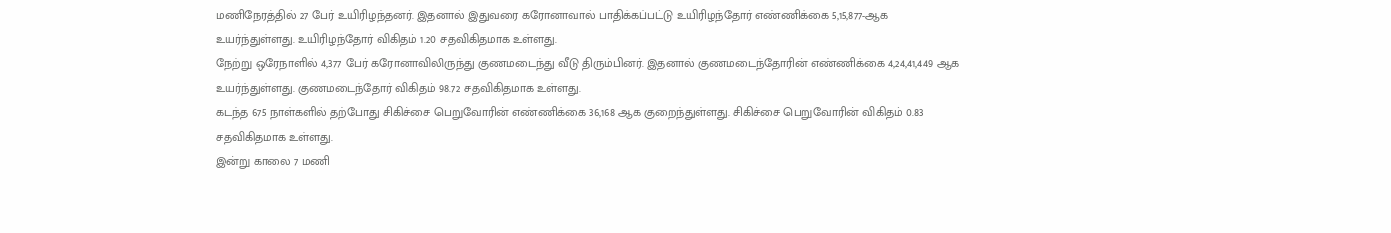மணிநேரத்தில் 27 பேர் உயிரிழந்தனர். இதனால் இதுவரை கரோனாவால் பாதிக்கப்பட்டு உயிரிழந்தோர் எண்ணிக்கை 5,15,877-ஆக உயர்ந்துள்ளது. உயிரிழந்தோர் விகிதம் 1.20 சதவிகிதமாக உள்ளது.
நேற்று ஒரேநாளில் 4,377 பேர் கரோனாவிலிருந்து குணமடைந்து வீடு திரும்பினர். இதனால் குணமடைந்தோரின் எண்ணிக்கை 4,24,41,449 ஆக உயர்ந்துள்ளது. குணமடைந்தோர் விகிதம் 98.72 சதவிகிதமாக உள்ளது.
கடந்த 675 நாள்களில் தற்போது சிகிச்சை பெறுவோரின் எண்ணிக்கை 36,168 ஆக குறைந்துள்ளது. சிகிச்சை பெறுவோரின் விகிதம் 0.83 சதவிகிதமாக உள்ளது.
இன்று காலை 7 மணி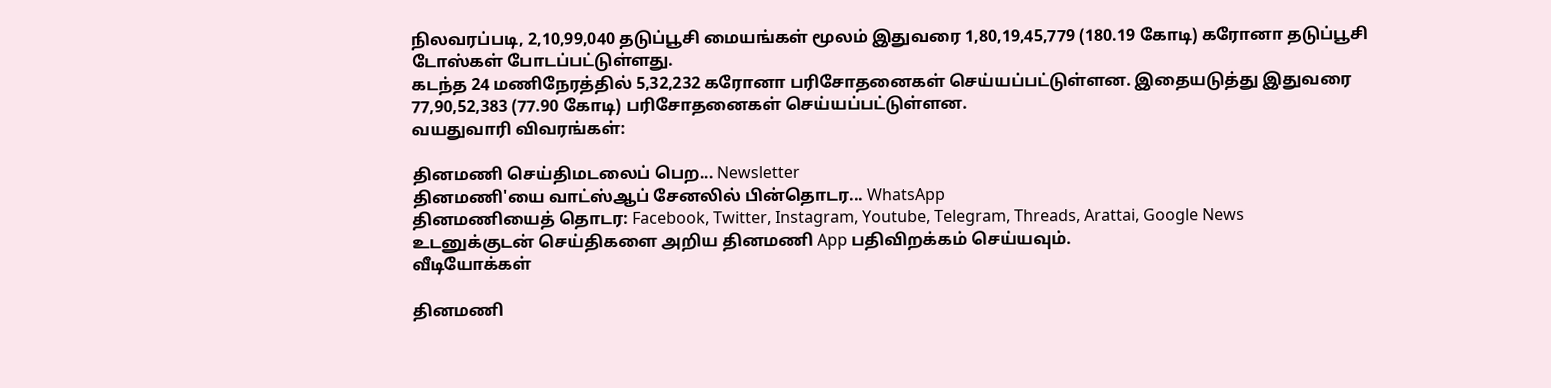நிலவரப்படி, 2,10,99,040 தடுப்பூசி மையங்கள் மூலம் இதுவரை 1,80,19,45,779 (180.19 கோடி) கரோனா தடுப்பூசி டோஸ்கள் போடப்பட்டுள்ளது.
கடந்த 24 மணிநேரத்தில் 5,32,232 கரோனா பரிசோதனைகள் செய்யப்பட்டுள்ளன. இதையடுத்து இதுவரை 77,90,52,383 (77.90 கோடி) பரிசோதனைகள் செய்யப்பட்டுள்ளன.
வயதுவாரி விவரங்கள்:

தினமணி செய்திமடலைப் பெற... Newsletter
தினமணி'யை வாட்ஸ்ஆப் சேனலில் பின்தொடர... WhatsApp
தினமணியைத் தொடர: Facebook, Twitter, Instagram, Youtube, Telegram, Threads, Arattai, Google News
உடனுக்குடன் செய்திகளை அறிய தினமணி App பதிவிறக்கம் செய்யவும்.
வீடியோக்கள்

தினமணி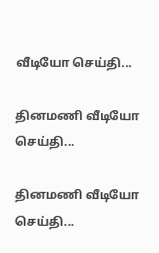வீடியோ செய்தி...

தினமணி வீடியோ செய்தி...

தினமணி வீடியோ செய்தி...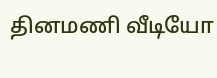தினமணி வீடியோ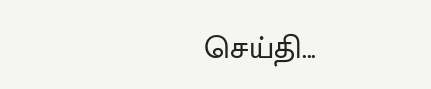செய்தி...